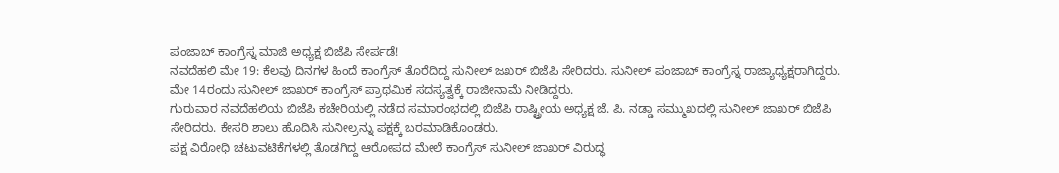ಪಂಜಾಬ್ ಕಾಂಗ್ರೆಸ್ನ ಮಾಜಿ ಅಧ್ಯಕ್ಷ ಬಿಜೆಪಿ ಸೇರ್ಪಡೆ!
ನವದೆಹಲಿ ಮೇ 19: ಕೆಲವು ದಿನಗಳ ಹಿಂದೆ ಕಾಂಗ್ರೆಸ್ ತೊರೆದಿದ್ದ ಸುನೀಲ್ ಜಖರ್ ಬಿಜೆಪಿ ಸೇರಿದರು. ಸುನೀಲ್ ಪಂಜಾಬ್ ಕಾಂಗ್ರೆಸ್ನ ರಾಜ್ಯಾಧ್ಯಕ್ಷರಾಗಿದ್ದರು. ಮೇ 14ರಂದು ಸುನೀಲ್ ಜಾಖರ್ ಕಾಂಗ್ರೆಸ್ ಪ್ರಾಥಮಿಕ ಸದಸ್ಯತ್ವಕ್ಕೆ ರಾಜೀನಾಮೆ ನೀಡಿದ್ದರು.
ಗುರುವಾರ ನವದೆಹಲಿಯ ಬಿಜೆಪಿ ಕಚೇರಿಯಲ್ಲಿ ನಡೆದ ಸಮಾರಂಭದಲ್ಲಿ ಬಿಜೆಪಿ ರಾಷ್ಟ್ರೀಯ ಅಧ್ಯಕ್ಷ ಜೆ. ಪಿ. ನಡ್ಡಾ ಸಮ್ಮುಖದಲ್ಲಿ ಸುನೀಲ್ ಜಾಖರ್ ಬಿಜೆಪಿ ಸೇರಿದರು. ಕೇಸರಿ ಶಾಲು ಹೊದಿಸಿ ಸುನೀಲ್ರನ್ನು ಪಕ್ಷಕ್ಕೆ ಬರಮಾಡಿಕೊಂಡರು.
ಪಕ್ಷ ವಿರೋಧಿ ಚಟುವಟಿಕೆಗಳಲ್ಲಿ ತೊಡಗಿದ್ದ ಆರೋಪದ ಮೇಲೆ ಕಾಂಗ್ರೆಸ್ ಸುನೀಲ್ ಜಾಖರ್ ವಿರುದ್ಧ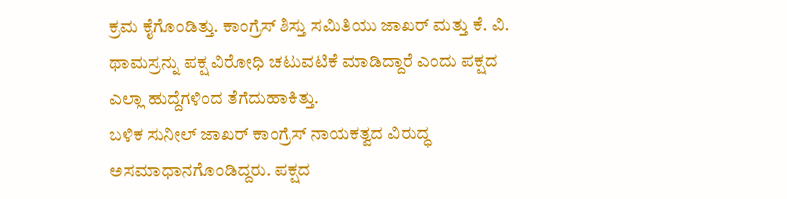ಕ್ರಮ ಕೈಗೊಂಡಿತ್ತು. ಕಾಂಗ್ರೆಸ್ ಶಿಸ್ತು ಸಮಿತಿಯು ಜಾಖರ್ ಮತ್ತು ಕೆ. ವಿ. ಥಾಮಸ್ರನ್ನು ಪಕ್ಷ ವಿರೋಧಿ ಚಟುವಟಿಕೆ ಮಾಡಿದ್ದಾರೆ ಎಂದು ಪಕ್ಷದ ಎಲ್ಲಾ ಹುದ್ದೆಗಳಿಂದ ತೆಗೆದುಹಾಕಿತ್ತು.
ಬಳಿಕ ಸುನೀಲ್ ಜಾಖರ್ ಕಾಂಗ್ರೆಸ್ ನಾಯಕತ್ವದ ವಿರುದ್ಧ ಅಸಮಾಧಾನಗೊಂಡಿದ್ದರು. ಪಕ್ಷದ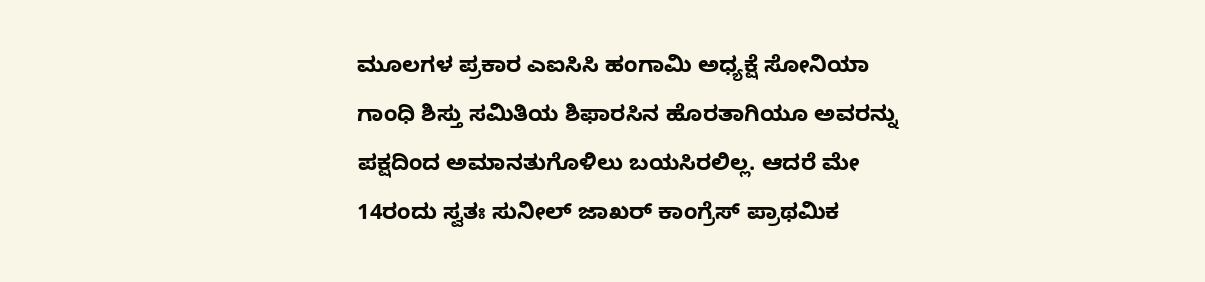ಮೂಲಗಳ ಪ್ರಕಾರ ಎಐಸಿಸಿ ಹಂಗಾಮಿ ಅಧ್ಯಕ್ಷೆ ಸೋನಿಯಾ ಗಾಂಧಿ ಶಿಸ್ತು ಸಮಿತಿಯ ಶಿಫಾರಸಿನ ಹೊರತಾಗಿಯೂ ಅವರನ್ನು ಪಕ್ಷದಿಂದ ಅಮಾನತುಗೊಳಿಲು ಬಯಸಿರಲಿಲ್ಲ. ಆದರೆ ಮೇ 14ರಂದು ಸ್ವತಃ ಸುನೀಲ್ ಜಾಖರ್ ಕಾಂಗ್ರೆಸ್ ಪ್ರಾಥಮಿಕ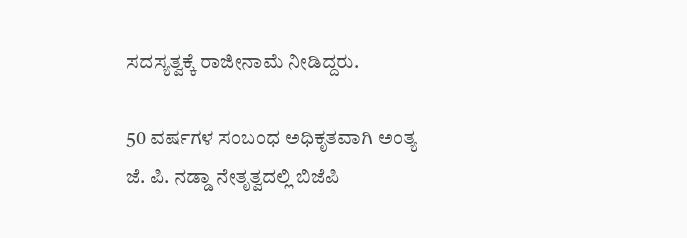ಸದಸ್ಯತ್ವಕ್ಕೆ ರಾಜೀನಾಮೆ ನೀಡಿದ್ದರು.

50 ವರ್ಷಗಳ ಸಂಬಂಧ ಅಧಿಕೃತವಾಗಿ ಅಂತ್ಯ
ಜೆ. ಪಿ. ನಡ್ಡಾ ನೇತೃತ್ವದಲ್ಲಿ ಬಿಜೆಪಿ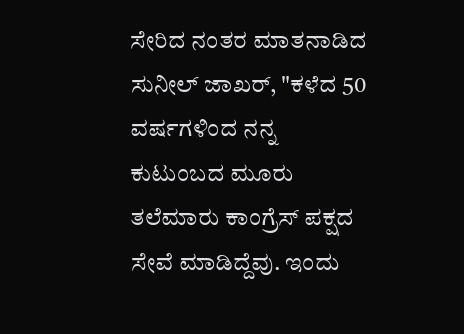ಸೇರಿದ ನಂತರ ಮಾತನಾಡಿದ ಸುನೀಲ್ ಜಾಖರ್, "ಕಳೆದ 50 ವರ್ಷಗಳಿಂದ ನನ್ನ ಕುಟುಂಬದ ಮೂರು ತಲೆಮಾರು ಕಾಂಗ್ರೆಸ್ ಪಕ್ಷದ ಸೇವೆ ಮಾಡಿದ್ದೆವು. ಇಂದು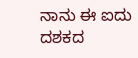ನಾನು ಈ ಐದು ದಶಕದ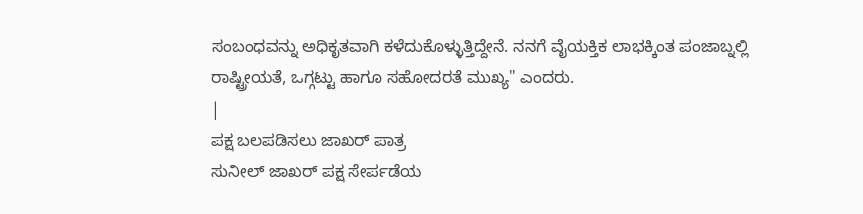ಸಂಬಂಧವನ್ನು ಅಧಿಕೃತವಾಗಿ ಕಳೆದುಕೊಳ್ಳುತ್ತಿದ್ದೇನೆ. ನನಗೆ ವೈಯಕ್ತಿಕ ಲಾಭಕ್ಕಿಂತ ಪಂಜಾಬ್ನಲ್ಲಿ ರಾಷ್ಟ್ರೀಯತೆ, ಒಗ್ಗಟ್ಟು ಹಾಗೂ ಸಹೋದರತೆ ಮುಖ್ಯ" ಎಂದರು.
|
ಪಕ್ಷ ಬಲಪಡಿಸಲು ಜಾಖರ್ ಪಾತ್ರ
ಸುನೀಲ್ ಜಾಖರ್ ಪಕ್ಷ ಸೇರ್ಪಡೆಯ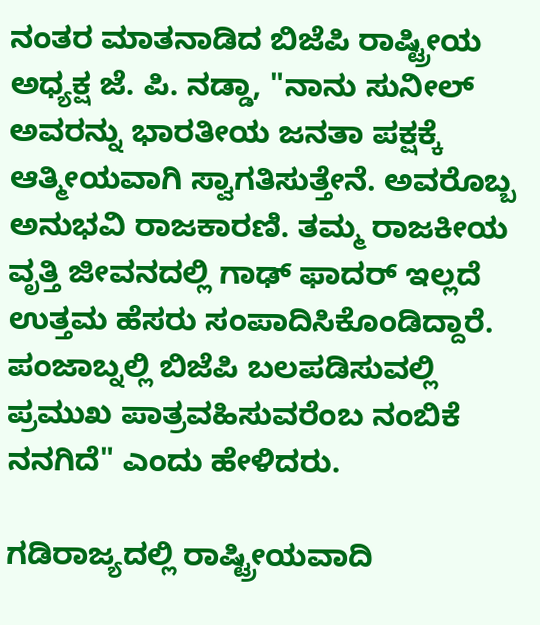ನಂತರ ಮಾತನಾಡಿದ ಬಿಜೆಪಿ ರಾಷ್ಟ್ರೀಯ ಅಧ್ಯಕ್ಷ ಜೆ. ಪಿ. ನಡ್ಡಾ, "ನಾನು ಸುನೀಲ್ ಅವರನ್ನು ಭಾರತೀಯ ಜನತಾ ಪಕ್ಷಕ್ಕೆ ಆತ್ಮೀಯವಾಗಿ ಸ್ವಾಗತಿಸುತ್ತೇನೆ. ಅವರೊಬ್ಬ ಅನುಭವಿ ರಾಜಕಾರಣಿ. ತಮ್ಮ ರಾಜಕೀಯ ವೃತ್ತಿ ಜೀವನದಲ್ಲಿ ಗಾಢ್ ಫಾದರ್ ಇಲ್ಲದೆ ಉತ್ತಮ ಹೆಸರು ಸಂಪಾದಿಸಿಕೊಂಡಿದ್ದಾರೆ. ಪಂಜಾಬ್ನಲ್ಲಿ ಬಿಜೆಪಿ ಬಲಪಡಿಸುವಲ್ಲಿ ಪ್ರಮುಖ ಪಾತ್ರವಹಿಸುವರೆಂಬ ನಂಬಿಕೆ ನನಗಿದೆ" ಎಂದು ಹೇಳಿದರು.

ಗಡಿರಾಜ್ಯದಲ್ಲಿ ರಾಷ್ಟ್ರೀಯವಾದಿ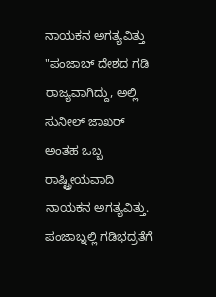ನಾಯಕನ ಅಗತ್ಯವಿತ್ತು
"ಪಂಜಾಬ್ ದೇಶದ ಗಡಿ ರಾಜ್ಯವಾಗಿದ್ದು, ಅಲ್ಲಿ ಸುನೀಲ್ ಜಾಖರ್ ಅಂತಹ ಒಬ್ಬ ರಾಷ್ಟ್ರೀಯವಾದಿ ನಾಯಕನ ಅಗತ್ಯವಿತ್ತು. ಪಂಜಾಬ್ನಲ್ಲಿ ಗಡಿಭದ್ರತೆಗೆ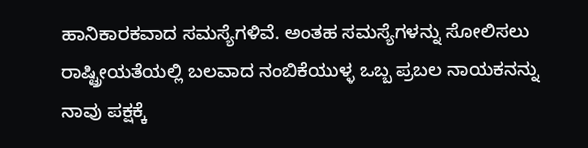ಹಾನಿಕಾರಕವಾದ ಸಮಸ್ಯೆಗಳಿವೆ. ಅಂತಹ ಸಮಸ್ಯೆಗಳನ್ನು ಸೋಲಿಸಲು ರಾಷ್ಟ್ರೀಯತೆಯಲ್ಲಿ ಬಲವಾದ ನಂಬಿಕೆಯುಳ್ಳ ಒಬ್ಬ ಪ್ರಬಲ ನಾಯಕನನ್ನು ನಾವು ಪಕ್ಷಕ್ಕೆ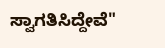ಸ್ವಾಗತಿಸಿದ್ದೇವೆ"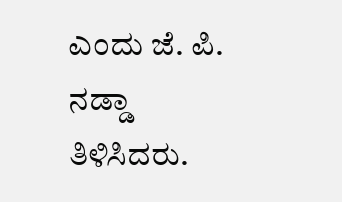ಎಂದು ಜೆ. ಪಿ. ನಡ್ಡಾ ತಿಳಿಸಿದರು.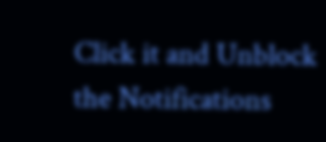Click it and Unblock the Notifications